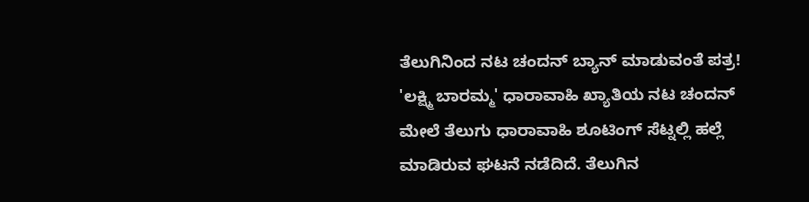ತೆಲುಗಿನಿಂದ ನಟ ಚಂದನ್ ಬ್ಯಾನ್ ಮಾಡುವಂತೆ ಪತ್ರ!
'ಲಕ್ಷ್ಮಿ ಬಾರಮ್ಮ' ಧಾರಾವಾಹಿ ಖ್ಯಾತಿಯ ನಟ ಚಂದನ್ ಮೇಲೆ ತೆಲುಗು ಧಾರಾವಾಹಿ ಶೂಟಿಂಗ್ ಸೆಟ್ನಲ್ಲಿ ಹಲ್ಲೆ ಮಾಡಿರುವ ಘಟನೆ ನಡೆದಿದೆ. ತೆಲುಗಿನ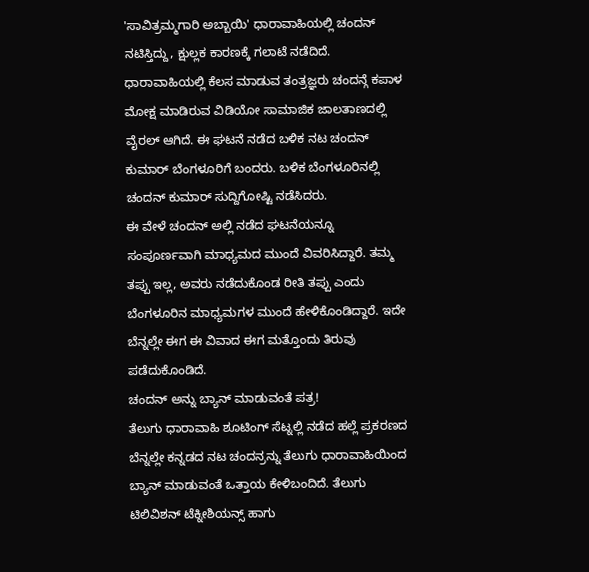'ಸಾವಿತ್ರಮ್ಮಗಾರಿ ಅಬ್ಬಾಯಿ' ಧಾರಾವಾಹಿಯಲ್ಲಿ ಚಂದನ್ ನಟಿಸ್ತಿದ್ದು, ಕ್ಷುಲ್ಲಕ ಕಾರಣಕ್ಕೆ ಗಲಾಟೆ ನಡೆದಿದೆ.
ಧಾರಾವಾಹಿಯಲ್ಲಿ ಕೆಲಸ ಮಾಡುವ ತಂತ್ರಜ್ಞರು ಚಂದನ್ಗೆ ಕಪಾಳ ಮೋಕ್ಷ ಮಾಡಿರುವ ವಿಡಿಯೋ ಸಾಮಾಜಿಕ ಜಾಲತಾಣದಲ್ಲಿ ವೈರಲ್ ಆಗಿದೆ. ಈ ಘಟನೆ ನಡೆದ ಬಳಿಕ ನಟ ಚಂದನ್ ಕುಮಾರ್ ಬೆಂಗಳೂರಿಗೆ ಬಂದರು. ಬಳಿಕ ಬೆಂಗಳೂರಿನಲ್ಲಿ ಚಂದನ್ ಕುಮಾರ್ ಸುದ್ದಿಗೋಷ್ಟಿ ನಡೆಸಿದರು.
ಈ ವೇಳೆ ಚಂದನ್ ಅಲ್ಲಿ ನಡೆದ ಘಟನೆಯನ್ನೂ ಸಂಪೂರ್ಣವಾಗಿ ಮಾಧ್ಯಮದ ಮುಂದೆ ವಿವರಿಸಿದ್ದಾರೆ. ತಮ್ಮ ತಪ್ಪು ಇಲ್ಲ, ಅವರು ನಡೆದುಕೊಂಡ ರೀತಿ ತಪ್ಪು ಎಂದು ಬೆಂಗಳೂರಿನ ಮಾಧ್ಯಮಗಳ ಮುಂದೆ ಹೇಳಿಕೊಂಡಿದ್ದಾರೆ. ಇದೇ ಬೆನ್ನಲ್ಲೇ ಈಗ ಈ ವಿವಾದ ಈಗ ಮತ್ತೊಂದು ತಿರುವು ಪಡೆದುಕೊಂಡಿದೆ.
ಚಂದನ್ ಅನ್ನು ಬ್ಯಾನ್ ಮಾಡುವಂತೆ ಪತ್ರ!
ತೆಲುಗು ಧಾರಾವಾಹಿ ಶೂಟಿಂಗ್ ಸೆಟ್ನಲ್ಲಿ ನಡೆದ ಹಲ್ಲೆ ಪ್ರಕರಣದ ಬೆನ್ನಲ್ಲೇ ಕನ್ನಡದ ನಟ ಚಂದನ್ರನ್ನು ತೆಲುಗು ಧಾರಾವಾಹಿಯಿಂದ ಬ್ಯಾನ್ ಮಾಡುವಂತೆ ಒತ್ತಾಯ ಕೇಳಿಬಂದಿದೆ. ತೆಲುಗು ಟಿಲಿವಿಶನ್ ಟೆಕ್ನೀಶಿಯನ್ಸ್ ಹಾಗು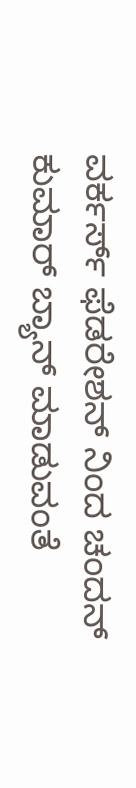ವರ್ಕರ್ಸ್ ಫೆಡರೇಶನ್ ನಿಂದ ಚಂದನ್ ಕುಮಾರ್ ಬ್ಯಾನ್ ಮಾಡುವಂತೆ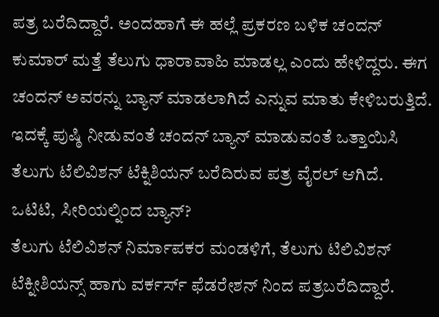ಪತ್ರ ಬರೆದಿದ್ದಾರೆ. ಅಂದಹಾಗೆ ಈ ಹಲ್ಲೆ ಪ್ರಕರಣ ಬಳಿಕ ಚಂದನ್ ಕುಮಾರ್ ಮತ್ತೆ ತೆಲುಗು ಧಾರಾವಾಹಿ ಮಾಡಲ್ಲ ಎಂದು ಹೇಳಿದ್ದರು. ಈಗ ಚಂದನ್ ಅವರನ್ನು ಬ್ಯಾನ್ ಮಾಡಲಾಗಿದೆ ಎನ್ನುವ ಮಾತು ಕೇಳಿಬರುತ್ತಿದೆ. ಇದಕ್ಕೆ ಪುಷ್ಠಿ ನೀಡುವಂತೆ ಚಂದನ್ ಬ್ಯಾನ್ ಮಾಡುವಂತೆ ಒತ್ತಾಯಿಸಿ ತೆಲುಗು ಟೆಲಿವಿಶನ್ ಟೆಕ್ನಿಶಿಯನ್ ಬರೆದಿರುವ ಪತ್ರ ವೈರಲ್ ಆಗಿದೆ.
ಒಟಿಟಿ, ಸೀರಿಯಲ್ನಿಂದ ಬ್ಯಾನ್?
ತೆಲುಗು ಟೆಲಿವಿಶನ್ ನಿರ್ಮಾಪಕರ ಮಂಡಳಿಗೆ, ತೆಲುಗು ಟಿಲಿವಿಶನ್ ಟೆಕ್ನೀಶಿಯನ್ಸ್ ಹಾಗು ವರ್ಕರ್ಸ್ ಫೆಡರೇಶನ್ ನಿಂದ ಪತ್ರಬರೆದಿದ್ದಾರೆ.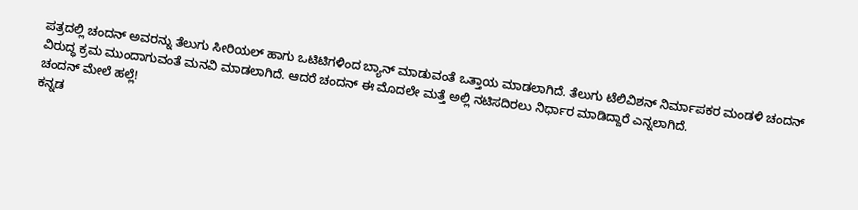ಪತ್ರದಲ್ಲಿ ಚಂದನ್ ಅವರನ್ನು ತೆಲುಗು ಸೀರಿಯಲ್ ಹಾಗು ಒಟಿಟಿಗಳಿಂದ ಬ್ಯಾನ್ ಮಾಡುವಂತೆ ಒತ್ತಾಯ ಮಾಡಲಾಗಿದೆ. ತೆಲುಗು ಟೆಲಿವಿಶನ್ ನಿರ್ಮಾಪಕರ ಮಂಡಳಿ ಚಂದನ್ ವಿರುದ್ಧ ಕ್ರಮ ಮುಂದಾಗುವಂತೆ ಮನವಿ ಮಾಡಲಾಗಿದೆ. ಆದರೆ ಚಂದನ್ ಈ ಮೊದಲೇ ಮತ್ತೆ ಅಲ್ಲಿ ನಟಿಸದಿರಲು ನಿರ್ಧಾರ ಮಾಡಿದ್ದಾರೆ ಎನ್ನಲಾಗಿದೆ.
ಚಂದನ್ ಮೇಲೆ ಹಲ್ಲೆ!
ಕನ್ನಡ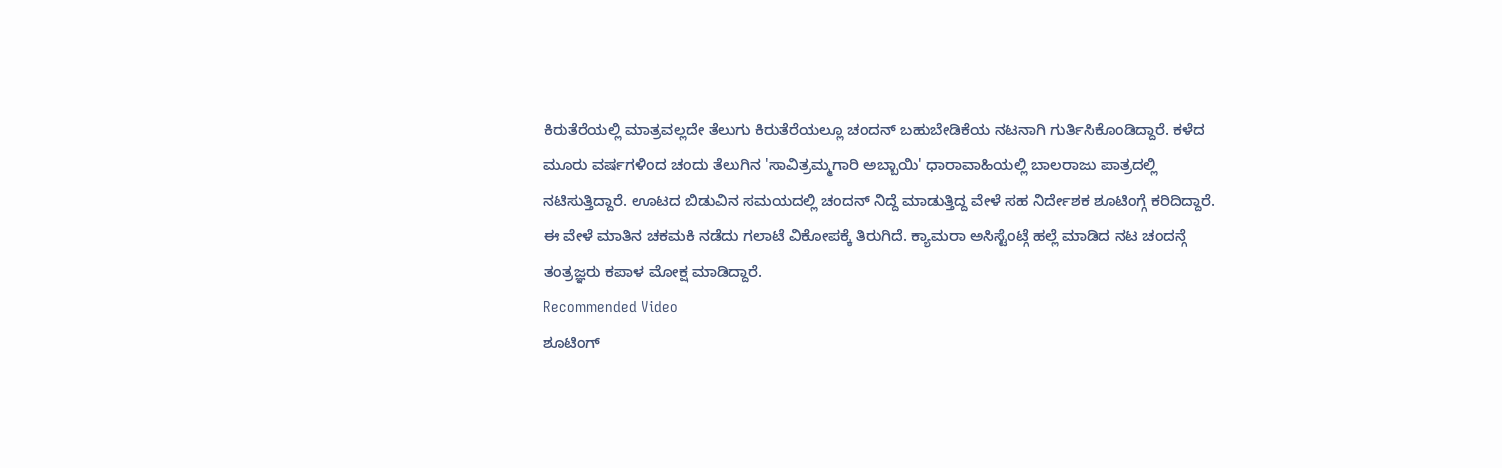ಕಿರುತೆರೆಯಲ್ಲಿ ಮಾತ್ರವಲ್ಲದೇ ತೆಲುಗು ಕಿರುತೆರೆಯಲ್ಲೂ ಚಂದನ್ ಬಹುಬೇಡಿಕೆಯ ನಟನಾಗಿ ಗುರ್ತಿಸಿಕೊಂಡಿದ್ದಾರೆ. ಕಳೆದ ಮೂರು ವರ್ಷಗಳಿಂದ ಚಂದು ತೆಲುಗಿನ 'ಸಾವಿತ್ರಮ್ಮಗಾರಿ ಅಬ್ಬಾಯಿ' ಧಾರಾವಾಹಿಯಲ್ಲಿ ಬಾಲರಾಜು ಪಾತ್ರದಲ್ಲಿ ನಟಿಸುತ್ತಿದ್ದಾರೆ. ಊಟದ ಬಿಡುವಿನ ಸಮಯದಲ್ಲಿ ಚಂದನ್ ನಿದ್ದೆ ಮಾಡುತ್ತಿದ್ದ ವೇಳೆ ಸಹ ನಿರ್ದೇಶಕ ಶೂಟಿಂಗ್ಗೆ ಕರಿದಿದ್ದಾರೆ. ಈ ವೇಳೆ ಮಾತಿನ ಚಕಮಕಿ ನಡೆದು ಗಲಾಟೆ ವಿಕೋಪಕ್ಕೆ ತಿರುಗಿದೆ. ಕ್ಯಾಮರಾ ಅಸಿಸ್ಟೆಂಟ್ಗೆ ಹಲ್ಲೆ ಮಾಡಿದ ನಟ ಚಂದನ್ಗೆ ತಂತ್ರಜ್ಞರು ಕಪಾಳ ಮೋಕ್ಷ ಮಾಡಿದ್ದಾರೆ.
Recommended Video
ಶೂಟಿಂಗ್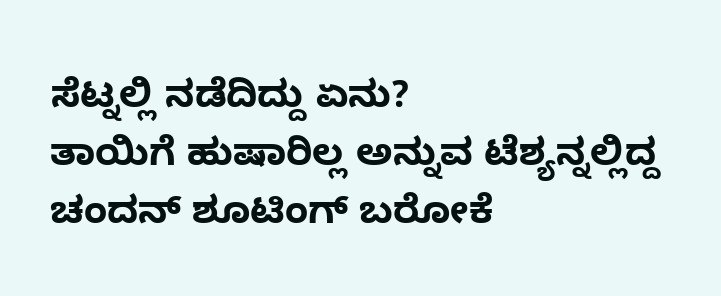ಸೆಟ್ನಲ್ಲಿ ನಡೆದಿದ್ದು ಏನು?
ತಾಯಿಗೆ ಹುಷಾರಿಲ್ಲ ಅನ್ನುವ ಟೆಶ್ಯನ್ನಲ್ಲಿದ್ದ ಚಂದನ್ ಶೂಟಿಂಗ್ ಬರೋಕೆ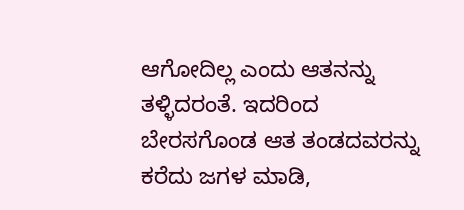ಆಗೋದಿಲ್ಲ ಎಂದು ಆತನನ್ನು ತಳ್ಳಿದರಂತೆ. ಇದರಿಂದ ಬೇರಸಗೊಂಡ ಆತ ತಂಡದವರನ್ನು ಕರೆದು ಜಗಳ ಮಾಡಿ,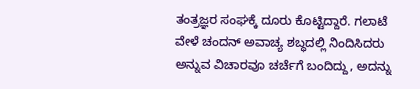ತಂತ್ರಜ್ಞರ ಸಂಘಕ್ಕೆ ದೂರು ಕೊಟ್ಟಿದ್ದಾರೆ. ಗಲಾಟೆ ವೇಳೆ ಚಂದನ್ ಅವಾಚ್ಯ ಶಬ್ಧದಲ್ಲಿ ನಿಂದಿಸಿದರು ಅನ್ನುವ ವಿಚಾರವೂ ಚರ್ಚೆಗೆ ಬಂದಿದ್ದು, ಅದನ್ನು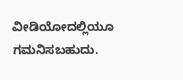ವೀಡಿಯೋದಲ್ಲಿಯೂ ಗಮನಿಸಬಹುದು.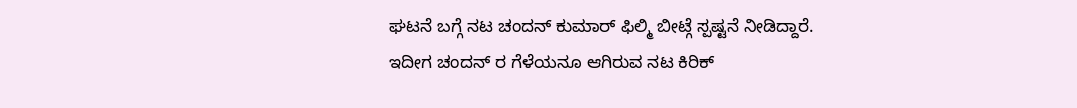ಘಟನೆ ಬಗ್ಗೆ ನಟ ಚಂದನ್ ಕುಮಾರ್ ಫಿಲ್ಮಿ ಬೀಟ್ಗೆ ಸ್ಪಷ್ಟನೆ ನೀಡಿದ್ದಾರೆ. ಇದೀಗ ಚಂದನ್ ರ ಗೆಳೆಯನೂ ಆಗಿರುವ ನಟ ಕಿರಿಕ್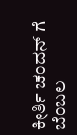ಕೀರ್ತಿ ಚಂದನ್ ಗೆ ಬೆಂಬಲ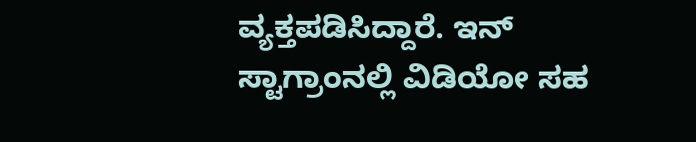ವ್ಯಕ್ತಪಡಿಸಿದ್ದಾರೆ. ಇನ್ ಸ್ಟಾಗ್ರಾಂನಲ್ಲಿ ವಿಡಿಯೋ ಸಹ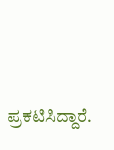ಪ್ರಕಟಿಸಿದ್ದಾರೆ.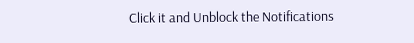Click it and Unblock the Notifications